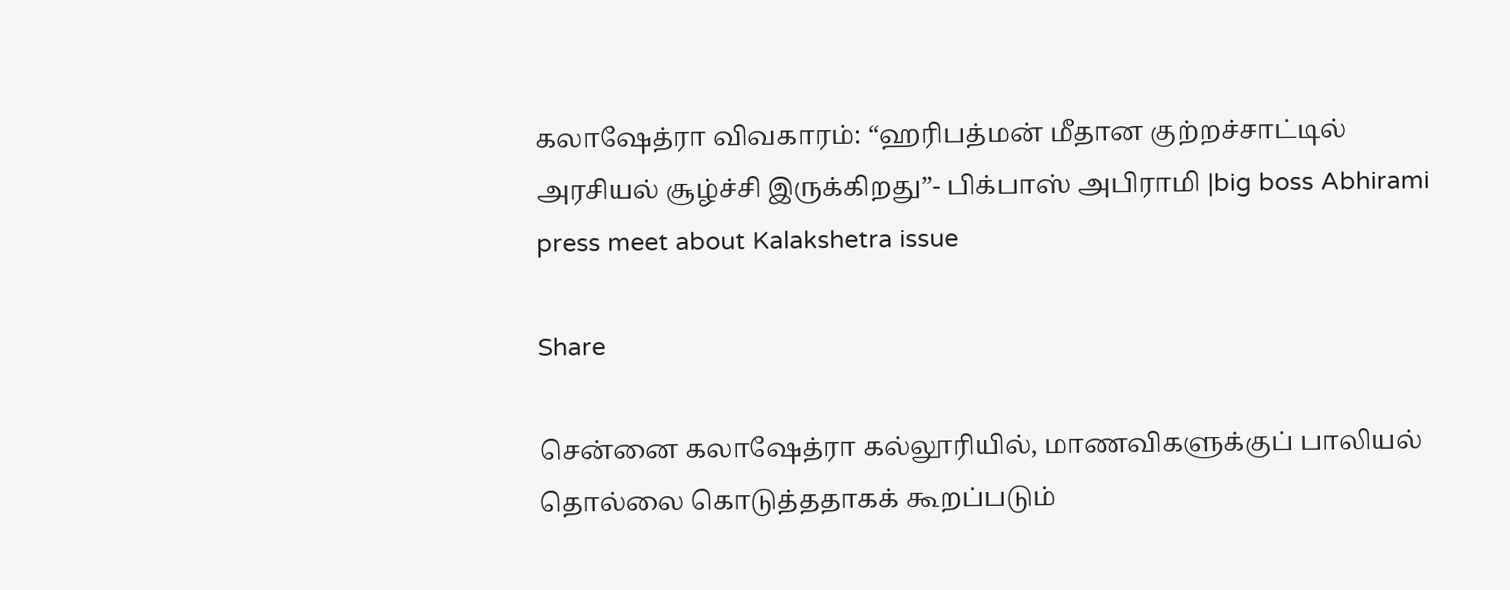கலாஷேத்ரா விவகாரம்: “ஹரிபத்மன் மீதான குற்றச்சாட்டில் அரசியல் சூழ்ச்சி இருக்கிறது”- பிக்பாஸ் அபிராமி |big boss Abhirami press meet about Kalakshetra issue

Share

சென்னை கலாஷேத்ரா கல்லூரியில், மாணவிகளுக்குப் பாலியல் தொல்லை கொடுத்ததாகக் கூறப்படும்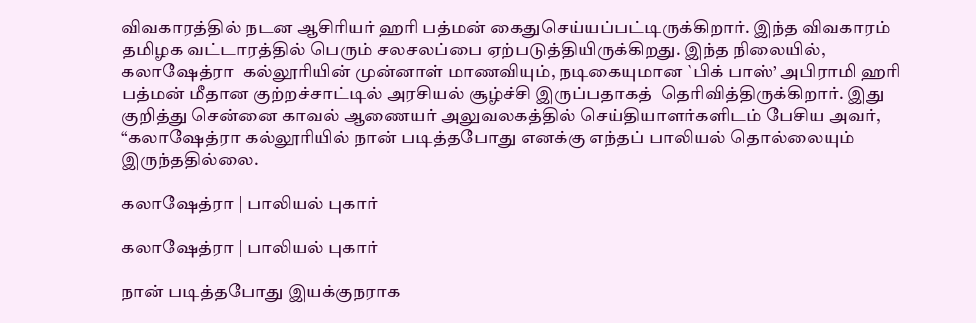விவகாரத்தில் நடன ஆசிரியர் ஹரி பத்மன் கைதுசெய்யப்பட்டிருக்கிறார். இந்த விவகாரம் தமிழக வட்டாரத்தில் பெரும் சலசலப்பை ஏற்படுத்தியிருக்கிறது. இந்த நிலையில், கலாஷேத்ரா  கல்லூரியின் முன்னாள் மாணவியும், நடிகையுமான `பிக் பாஸ்’ அபிராமி ஹரி பத்மன் மீதான குற்றச்சாட்டில் அரசியல் சூழ்ச்சி இருப்பதாகத்  தெரிவித்திருக்கிறார். இது குறித்து சென்னை காவல் ஆணையர் அலுவலகத்தில் செய்தியாளர்களிடம் பேசிய அவர், “கலாஷேத்ரா கல்லூரியில் நான் படித்தபோது எனக்கு எந்தப் பாலியல் தொல்லையும் இருந்ததில்லை.

கலாஷேத்ரா | பாலியல் புகார்

கலாஷேத்ரா | பாலியல் புகார்

நான் படித்தபோது இயக்குநராக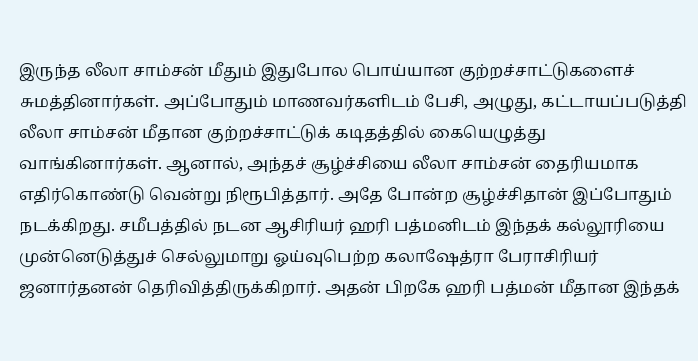இருந்த லீலா சாம்சன் மீதும் இதுபோல பொய்யான குற்றச்சாட்டுகளைச் சுமத்தினார்கள். அப்போதும் மாணவர்களிடம் பேசி, அழுது, கட்டாயப்படுத்தி லீலா சாம்சன் மீதான குற்றச்சாட்டுக் கடிதத்தில் கையெழுத்து வாங்கினார்கள். ஆனால், அந்தச் சூழ்ச்சியை லீலா சாம்சன் தைரியமாக எதிர்கொண்டு வென்று நிரூபித்தார். அதே போன்ற சூழ்ச்சிதான் இப்போதும் நடக்கிறது. சமீபத்தில் நடன ஆசிரியர் ஹரி பத்மனிடம் இந்தக் கல்லூரியை முன்னெடுத்துச் செல்லுமாறு ஓய்வுபெற்ற கலாஷேத்ரா பேராசிரியர் ஜனார்தனன் தெரிவித்திருக்கிறார். அதன் பிறகே ஹரி பத்மன் மீதான இந்தக்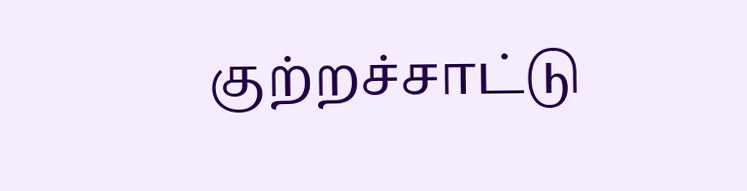குற்றச்சாட்டு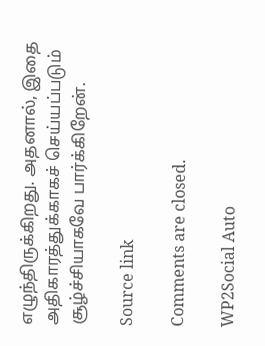எழுந்திருக்கிறது. அதனால், இதை அதிகாரத்துக்காகச் செய்யப்படும் சூழ்ச்சியாகவே பார்க்கிறேன்.

Source link

Comments are closed.

WP2Social Auto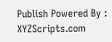Publish Powered By : XYZScripts.com